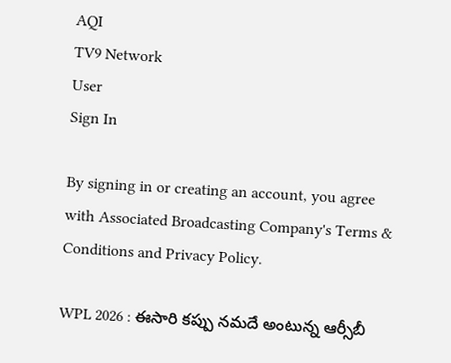AQI
TV9 Network
User
Sign In

By signing in or creating an account, you agree with Associated Broadcasting Company's Terms & Conditions and Privacy Policy.

WPL 2026 : ఈసారి కప్పు నమదే అంటున్న ఆర్సీబీ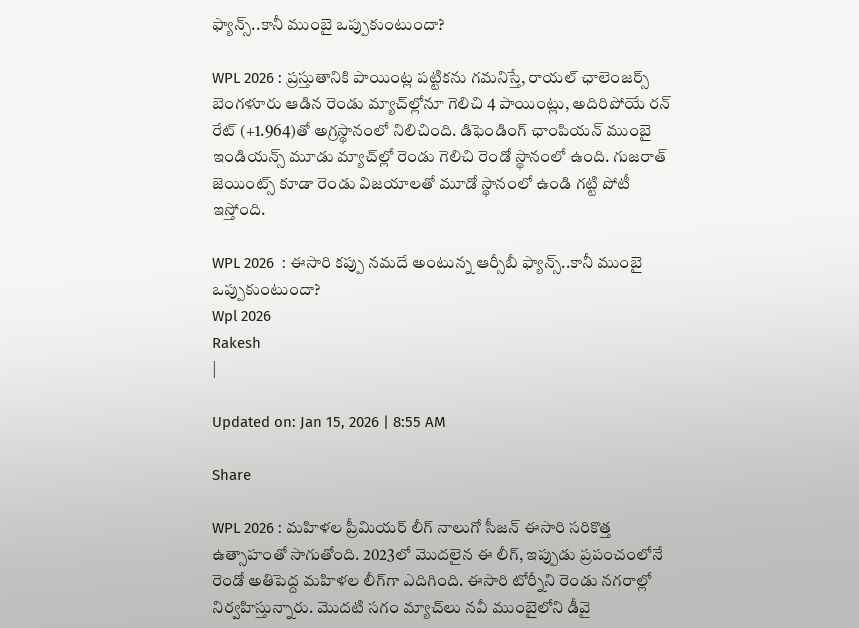ఫ్యాన్స్..కానీ ముంబై ఒప్పుకుంటుందా?

WPL 2026 : ప్రస్తుతానికి పాయింట్ల పట్టికను గమనిస్తే, రాయల్ ఛాలెంజర్స్ బెంగళూరు ఆడిన రెండు మ్యాచ్‌ల్లోనూ గెలిచి 4 పాయింట్లు, అదిరిపోయే రన్ రేట్ (+1.964)తో అగ్రస్థానంలో నిలిచింది. డిఫెండింగ్ ఛాంపియన్ ముంబై ఇండియన్స్ మూడు మ్యాచ్‌ల్లో రెండు గెలిచి రెండో స్థానంలో ఉంది. గుజరాత్ జెయింట్స్ కూడా రెండు విజయాలతో మూడో స్థానంలో ఉండి గట్టి పోటీ ఇస్తోంది.

WPL 2026  : ఈసారి కప్పు నమదే అంటున్న ఆర్సీబీ ఫ్యాన్స్..కానీ ముంబై ఒప్పుకుంటుందా?
Wpl 2026
Rakesh
|

Updated on: Jan 15, 2026 | 8:55 AM

Share

WPL 2026 : మహిళల ప్రీమియర్ లీగ్ నాలుగో సీజన్ ఈసారి సరికొత్త ఉత్సాహంతో సాగుతోంది. 2023లో మొదలైన ఈ లీగ్, ఇప్పుడు ప్రపంచంలోనే రెండో అతిపెద్ద మహిళల లీగ్‌గా ఎదిగింది. ఈసారి టోర్నీని రెండు నగరాల్లో నిర్వహిస్తున్నారు. మొదటి సగం మ్యాచ్‌లు నవీ ముంబైలోని డీవై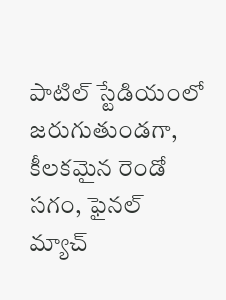పాటిల్ స్టేడియంలో జరుగుతుండగా, కీలకమైన రెండో సగం, ఫైనల్ మ్యాచ్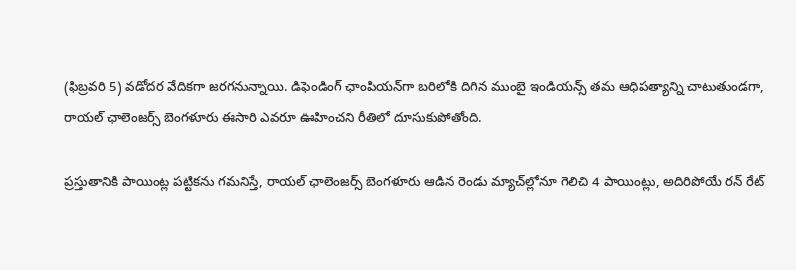(ఫిబ్రవరి 5) వడోదర వేదికగా జరగనున్నాయి. డిఫెండింగ్ ఛాంపియన్‌గా బరిలోకి దిగిన ముంబై ఇండియన్స్ తమ ఆధిపత్యాన్ని చాటుతుండగా, రాయల్ ఛాలెంజర్స్ బెంగళూరు ఈసారి ఎవరూ ఊహించని రీతిలో దూసుకుపోతోంది.

ప్రస్తుతానికి పాయింట్ల పట్టికను గమనిస్తే, రాయల్ ఛాలెంజర్స్ బెంగళూరు ఆడిన రెండు మ్యాచ్‌ల్లోనూ గెలిచి 4 పాయింట్లు, అదిరిపోయే రన్ రేట్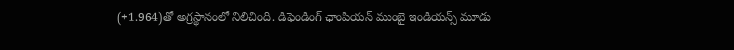(+1.964)తో అగ్రస్థానంలో నిలిచింది. డిఫెండింగ్ ఛాంపియన్ ముంబై ఇండియన్స్ మూడు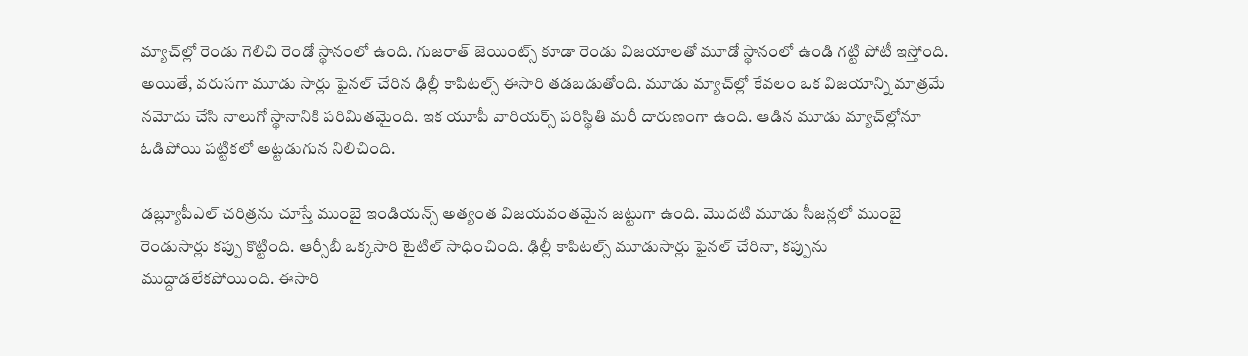మ్యాచ్‌ల్లో రెండు గెలిచి రెండో స్థానంలో ఉంది. గుజరాత్ జెయింట్స్ కూడా రెండు విజయాలతో మూడో స్థానంలో ఉండి గట్టి పోటీ ఇస్తోంది. అయితే, వరుసగా మూడు సార్లు ఫైనల్ చేరిన ఢిల్లీ కాపిటల్స్ ఈసారి తడబడుతోంది. మూడు మ్యాచ్‌ల్లో కేవలం ఒక విజయాన్ని మాత్రమే నమోదు చేసి నాలుగో స్థానానికి పరిమితమైంది. ఇక యూపీ వారియర్స్ పరిస్థితి మరీ దారుణంగా ఉంది. ఆడిన మూడు మ్యాచ్‌ల్లోనూ ఓడిపోయి పట్టికలో అట్టడుగున నిలిచింది.

డబ్ల్యూపీఎల్ చరిత్రను చూస్తే ముంబై ఇండియన్స్ అత్యంత విజయవంతమైన జట్టుగా ఉంది. మొదటి మూడు సీజన్లలో ముంబై రెండుసార్లు కప్పు కొట్టింది. ఆర్సీబీ ఒక్కసారి టైటిల్ సాధించింది. ఢిల్లీ కాపిటల్స్ మూడుసార్లు ఫైనల్ చేరినా, కప్పును ముద్దాడలేకపోయింది. ఈసారి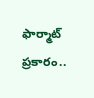ఫార్మాట్ ప్రకారం..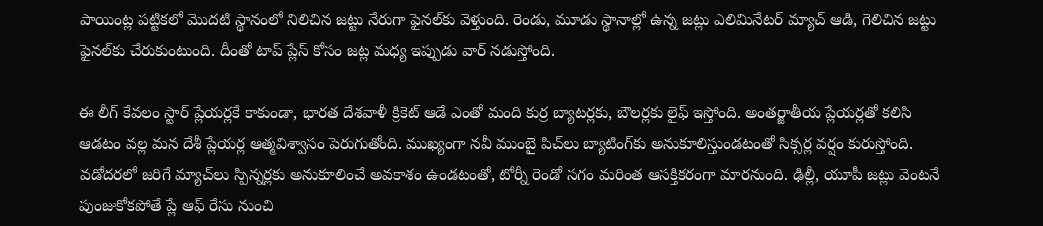పాయింట్ల పట్టికలో మొదటి స్థానంలో నిలిచిన జట్టు నేరుగా ఫైనల్‌కు వెళ్తుంది. రెండు, మూడు స్థానాల్లో ఉన్న జట్లు ఎలిమినేటర్ మ్యాచ్ ఆడి, గెలిచిన జట్టు ఫైనల్‌కు చేరుకుంటుంది. దీంతో టాప్ ప్లేస్ కోసం జట్ల మధ్య ఇప్పుడు వార్ నడుస్తోంది.

ఈ లీగ్ కేవలం స్టార్ ప్లేయర్లకే కాకుండా, భారత దేశవాళీ క్రికెట్ ఆడే ఎంతో మంది కుర్ర బ్యాటర్లకు, బౌలర్లకు లైఫ్ ఇస్తోంది. అంతర్జాతీయ ప్లేయర్లతో కలిసి ఆడటం వల్ల మన దేశీ ప్లేయర్ల ఆత్మవిశ్వాసం పెరుగుతోంది. ముఖ్యంగా నవీ ముంబై పిచ్‌లు బ్యాటింగ్‌కు అనుకూలిస్తుండటంతో సిక్సర్ల వర్షం కురుస్తోంది. వడోదరలో జరిగే మ్యాచ్‌లు స్పిన్నర్లకు అనుకూలించే అవకాశం ఉండటంతో, టోర్నీ రెండో సగం మరింత ఆసక్తికరంగా మారనుంది. ఢిల్లీ, యూపీ జట్లు వెంటనే పుంజుకోకపోతే ప్లే ఆఫ్ రేసు నుంచి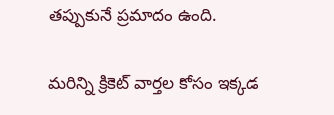తప్పుకునే ప్రమాదం ఉంది.

మరిన్ని క్రికెట్ వార్తల కోసం ఇక్కడ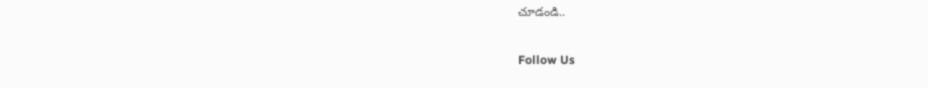చూడండి..

Follow Us